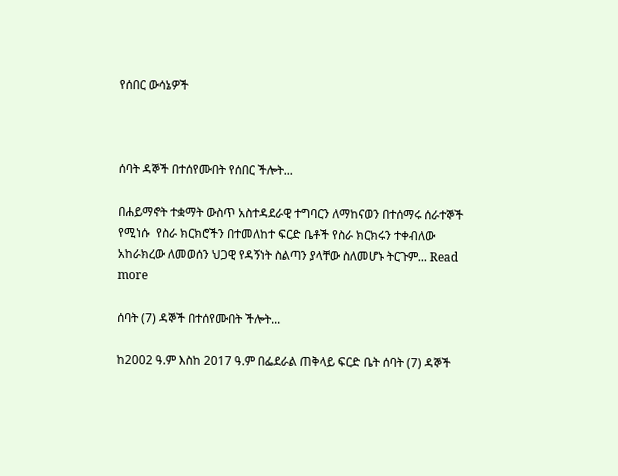የሰበር ውሳኔዎች



ሰባት ዳኞች በተሰየሙበት የሰበር ችሎት...

በሐይማኖት ተቋማት ውስጥ አስተዳደራዊ ተግባርን ለማከናወን በተሰማሩ ሰራተኞች የሚነሱ  የስራ ክርክሮችን በተመለከተ ፍርድ ቤቶች የስራ ክርክሩን ተቀብለው አከራክረው ለመወሰን ህጋዊ የዳኝነት ስልጣን ያላቸው ስለመሆኑ ትርጉም... Read more

ሰባት (7) ዳኞች በተሰየሙበት ችሎት...

ከ2002 ዓ.ም እስከ 2017 ዓ.ም በፌደራል ጠቅላይ ፍርድ ቤት ሰባት (7) ዳኞች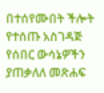በተሰየሙበት ችሎት የተሰጡ አስገዳጅ የሰበር ውሳኔዎችን ያጠቃለለ መጽሐፍ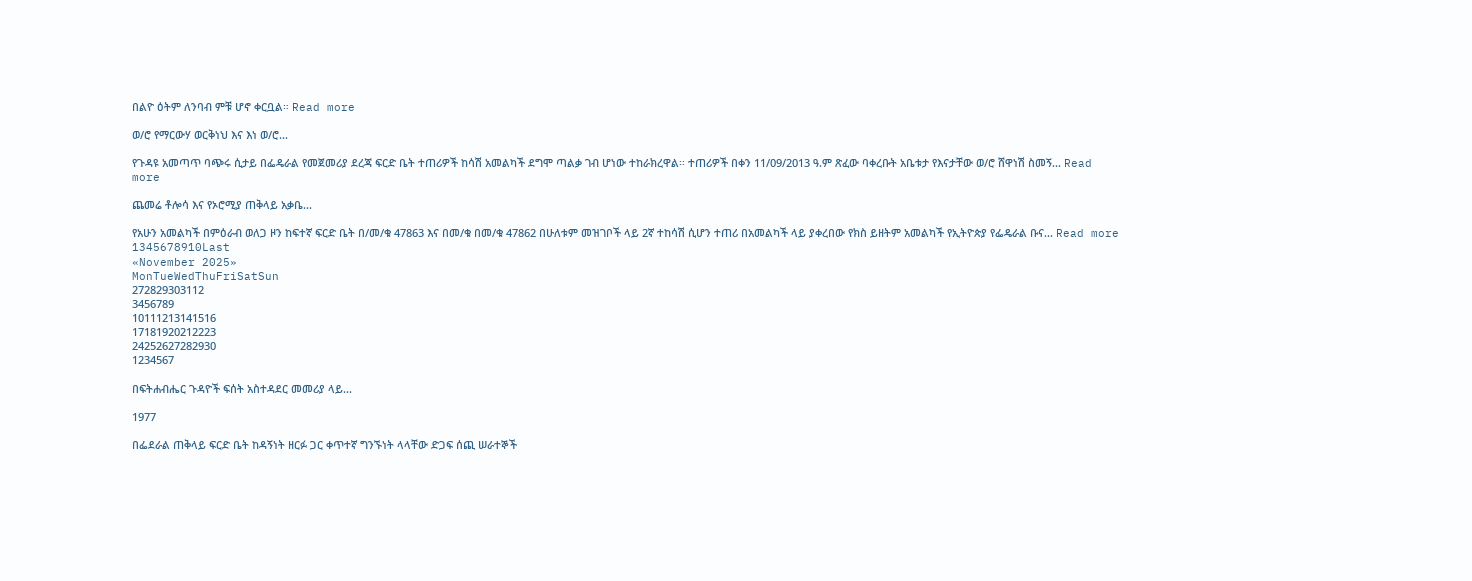በልዮ ዕትም ለንባብ ምቹ ሆኖ ቀርቧል። Read more

ወ/ሮ የማርውሃ ወርቅነህ እና እነ ወ/ሮ...

የጉዳዩ አመጣጥ ባጭሩ ሲታይ በፌዴራል የመጀመሪያ ደረጃ ፍርድ ቤት ተጠሪዎች ከሳሽ አመልካች ደግሞ ጣልቃ ገብ ሆነው ተከራክረዋል፡፡ ተጠሪዎች በቀን 11/09/2013 ዓ.ም ጽፈው ባቀረቡት አቤቱታ የእናታቸው ወ/ሮ ሸዋነሽ ስመኝ... Read more

ጨመሬ ቶሎሳ እና የኦሮሚያ ጠቅላይ አቃቤ...

የአሁን አመልካች በምዕራብ ወለጋ ዞን ከፍተኛ ፍርድ ቤት በ/መ/ቁ 47863 እና በመ/ቁ በመ/ቁ 47862 በሁለቱም መዝገቦች ላይ 2ኛ ተከሳሽ ሲሆን ተጠሪ በአመልካች ላይ ያቀረበው የክስ ይዘትም አመልካች የኢትዮጵያ የፌዴራል ቡና... Read more
1345678910Last
«November 2025»
MonTueWedThuFriSatSun
272829303112
3456789
10111213141516
17181920212223
24252627282930
1234567

በፍትሐብሔር ጉዳዮች ፍሰት አስተዳደር መመሪያ ላይ...

1977

በፌደራል ጠቅላይ ፍርድ ቤት ከዳኝነት ዘርፉ ጋር ቀጥተኛ ግንኙነት ላላቸው ድጋፍ ሰጪ ሠራተኞች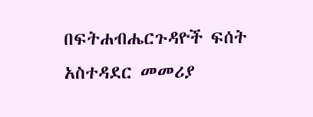በፍትሐብሔርጉዳዮች ፍሰት አስተዳደር መመሪያ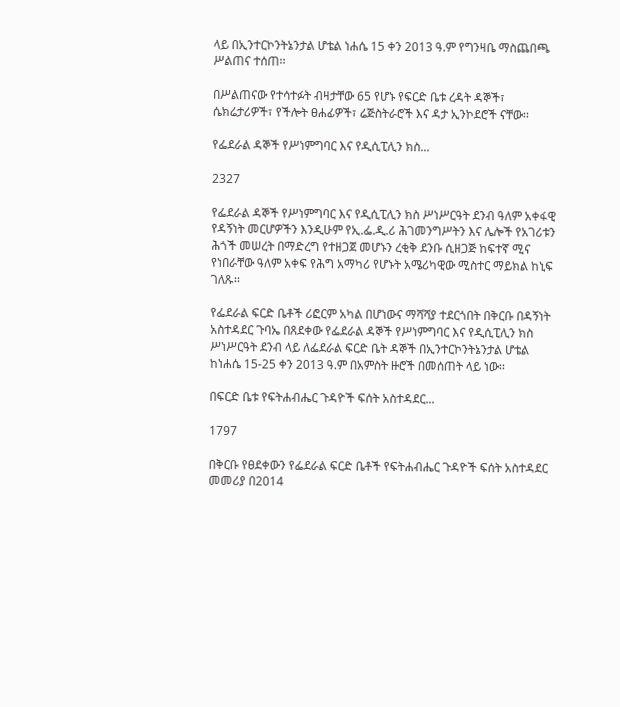ላይ በኢንተርኮንትኔንታል ሆቴል ነሐሴ 15 ቀን 2013 ዓ.ም የግንዛቤ ማስጨበጫ ሥልጠና ተሰጠ፡፡

በሥልጠናው የተሳተፉት ብዛታቸው 65 የሆኑ የፍርድ ቤቱ ረዳት ዳኞች፣ ሴክሬታሪዎች፣ የችሎት ፀሐፊዎች፣ ሬጅስትራሮች እና ዳታ ኢንኮደሮች ናቸው፡፡

የፌደራል ዳኞች የሥነምግባር እና የዲሲፒሊን ክስ...

2327

የፌደራል ዳኞች የሥነምግባር እና የዲሲፒሊን ክስ ሥነሥርዓት ደንብ ዓለም አቀፋዊ የዳኝነት መርሆዎችን እንዲሁም የኢ.ፌ.ዲ.ሪ ሕገመንግሥትን እና ሌሎች የአገሪቱን ሕጎች መሠረት በማድረግ የተዘጋጀ መሆኑን ረቂቅ ደንቡ ሲዘጋጅ ከፍተኛ ሚና የነበራቸው ዓለም አቀፍ የሕግ አማካሪ የሆኑት አሜሪካዊው ሚስተር ማይክል ከኒፍ ገለጹ፡፡

የፌደራል ፍርድ ቤቶች ሪፎርም አካል በሆነውና ማሻሻያ ተደርጎበት በቅርቡ በዳኝነት አስተዳደር ጉባኤ በጸደቀው የፌደራል ዳኞች የሥነምግባር እና የዲሲፒሊን ክስ ሥነሥርዓት ደንብ ላይ ለፌደራል ፍርድ ቤት ዳኞች በኢንተርኮንትኔንታል ሆቴል ከነሐሴ 15-25 ቀን 2013 ዓ.ም በአምስት ዙሮች በመሰጠት ላይ ነው፡፡

በፍርድ ቤቱ የፍትሐብሔር ጉዳዮች ፍሰት አስተዳደር...

1797

በቅርቡ የፀደቀውን የፌደራል ፍርድ ቤቶች የፍትሐብሔር ጉዳዮች ፍሰት አስተዳደር መመሪያ በ2014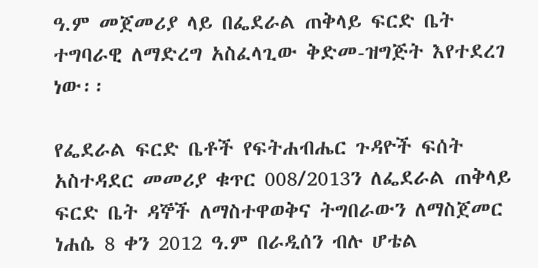ዓ.ም መጀመሪያ ላይ በፌደራል ጠቅላይ ፍርድ ቤት ተግባራዊ ለማድረግ አስፈላጊው ቅድመ-ዝግጅት እየተደረገ ነው፡፡

የፌደራል ፍርድ ቤቶች የፍትሐብሔር ጉዳዮች ፍሰት አስተዳደር መመሪያ ቁጥር 008/2013ን ለፌደራል ጠቅላይ ፍርድ ቤት ዳኞች ለማስተዋወቅና ትግበራውን ለማስጀመር ነሐሴ 8 ቀን 2012 ዓ.ም በራዲሰን ብሉ ሆቴል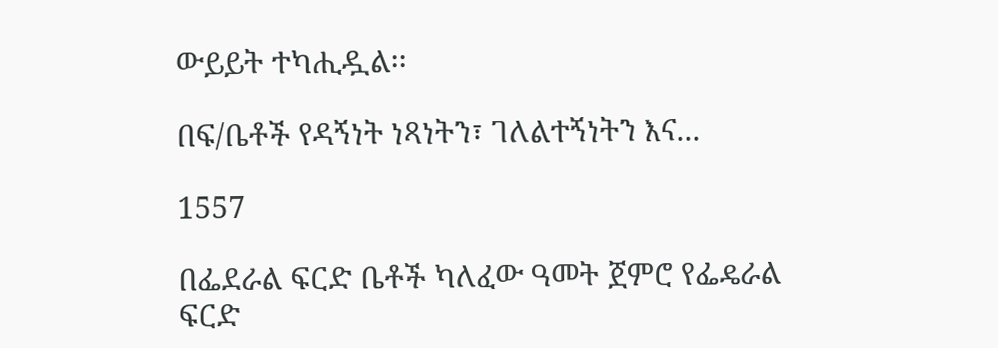ውይይት ተካሒዷል፡፡

በፍ/ቤቶች የዳኝነት ነጻነትን፣ ገለልተኝነትን እና...

1557

በፌደራል ፍርድ ቤቶች ካለፈው ዓመት ጀምሮ የፌዴራል ፍርድ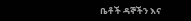ቤቶች ዳኞችን እና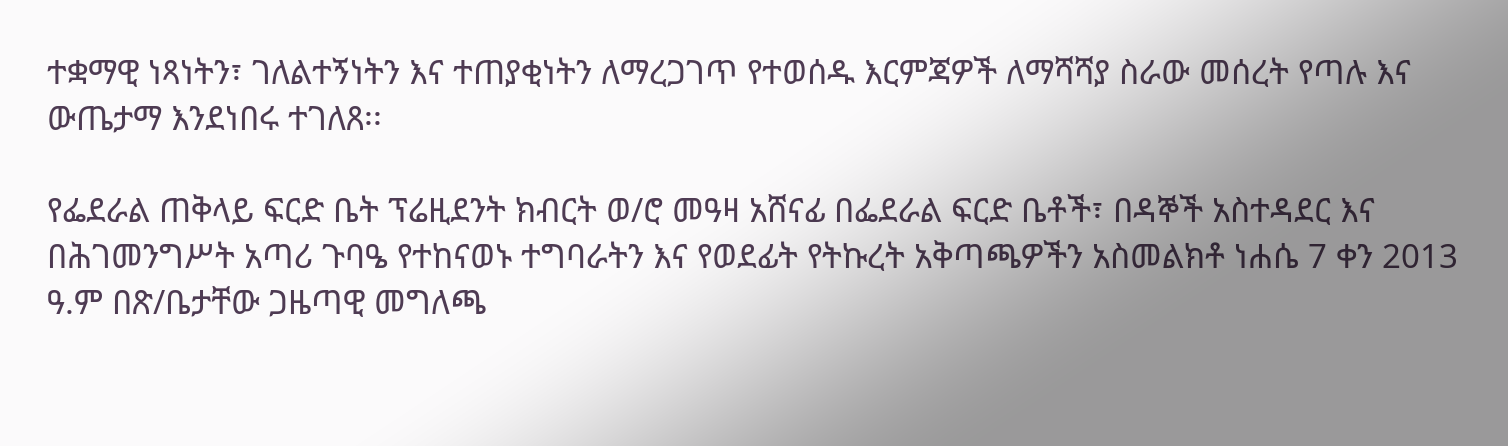ተቋማዊ ነጻነትን፣ ገለልተኝነትን እና ተጠያቂነትን ለማረጋገጥ የተወሰዱ እርምጃዎች ለማሻሻያ ስራው መሰረት የጣሉ እና ውጤታማ እንደነበሩ ተገለጸ፡፡

የፌደራል ጠቅላይ ፍርድ ቤት ፕሬዚደንት ክብርት ወ/ሮ መዓዛ አሸናፊ በፌደራል ፍርድ ቤቶች፣ በዳኞች አስተዳደር እና በሕገመንግሥት አጣሪ ጉባዔ የተከናወኑ ተግባራትን እና የወደፊት የትኩረት አቅጣጫዎችን አስመልክቶ ነሐሴ 7 ቀን 2013 ዓ.ም በጽ/ቤታቸው ጋዜጣዊ መግለጫ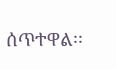ሰጥተዋል፡፡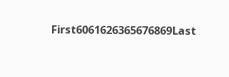First6061626365676869Last